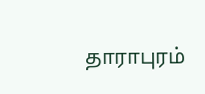தாராபுரம்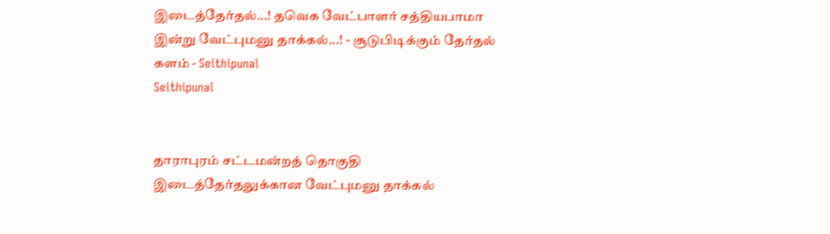இடைத்தேர்தல்...! தவெக வேட்பாளர் சத்தியபாமா இன்று வேட்புமனு தாக்கல்...! - சூடுபிடிக்கும் தேர்தல் களம் - Seithipunal
Seithipunal


தாராபுரம் சட்டமன்றத் தொகுதி இடைத்தேர்தலுக்கான வேட்புமனு தாக்கல்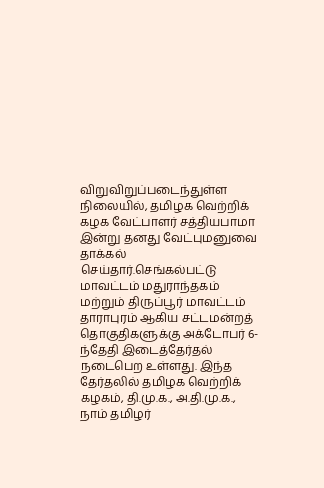விறுவிறுப்படைந்துள்ள நிலையில், தமிழக வெற்றிக் கழக வேட்பாளர் சத்தியபாமா இன்று தனது வேட்புமனுவை தாக்கல் செய்தார்.செங்கல்பட்டு மாவட்டம் மதுராந்தகம் மற்றும் திருப்பூர் மாவட்டம் தாராபுரம் ஆகிய சட்டமன்றத் தொகுதிகளுக்கு அக்டோபர் 6-ந்தேதி இடைத்தேர்தல் நடைபெற உள்ளது. இந்த தேர்தலில் தமிழக வெற்றிக் கழகம், தி.மு.க., அ.தி.மு.க., நாம் தமிழர்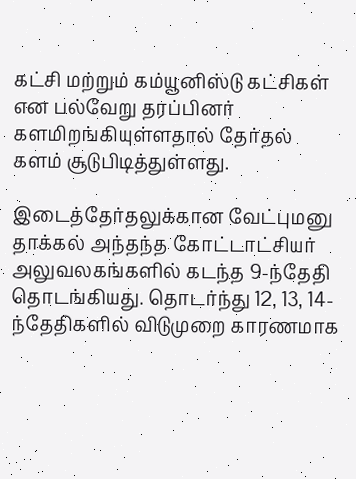கட்சி மற்றும் கம்யூனிஸ்டு கட்சிகள் என பல்வேறு தரப்பினர் களமிறங்கியுள்ளதால் தேர்தல் களம் சூடுபிடித்துள்ளது.

இடைத்தேர்தலுக்கான வேட்புமனு தாக்கல் அந்தந்த கோட்டாட்சியர் அலுவலகங்களில் கடந்த 9-ந்தேதி தொடங்கியது. தொடர்ந்து 12, 13, 14-ந்தேதிகளில் விடுமுறை காரணமாக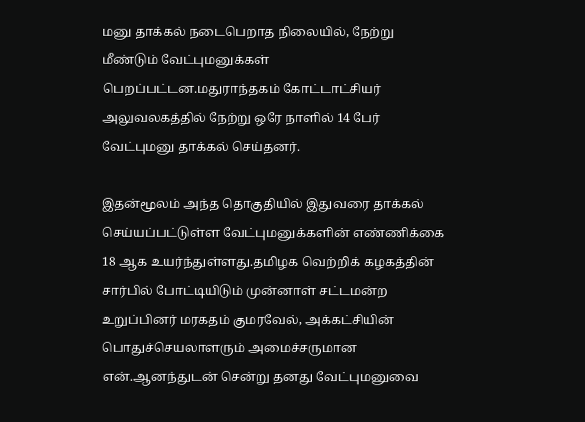மனு தாக்கல் நடைபெறாத நிலையில், நேற்று மீண்டும் வேட்புமனுக்கள் பெறப்பட்டன.மதுராந்தகம் கோட்டாட்சியர் அலுவலகத்தில் நேற்று ஒரே நாளில் 14 பேர் வேட்புமனு தாக்கல் செய்தனர்.

இதன்மூலம் அந்த தொகுதியில் இதுவரை தாக்கல் செய்யப்பட்டுள்ள வேட்புமனுக்களின் எண்ணிக்கை 18 ஆக உயர்ந்துள்ளது.தமிழக வெற்றிக் கழகத்தின் சார்பில் போட்டியிடும் முன்னாள் சட்டமன்ற உறுப்பினர் மரகதம் குமரவேல், அக்கட்சியின் பொதுச்செயலாளரும் அமைச்சருமான என்.ஆனந்துடன் சென்று தனது வேட்புமனுவை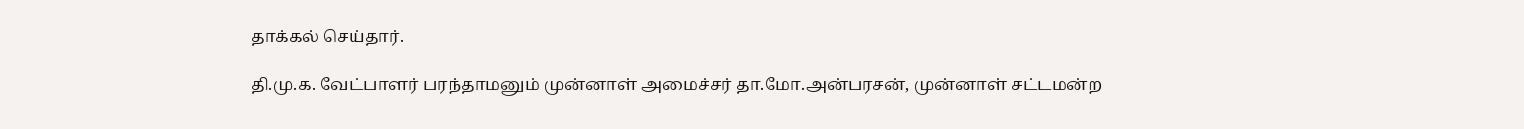தாக்கல் செய்தார்.

தி.மு.க. வேட்பாளர் பரந்தாமனும் முன்னாள் அமைச்சர் தா.மோ.அன்பரசன், முன்னாள் சட்டமன்ற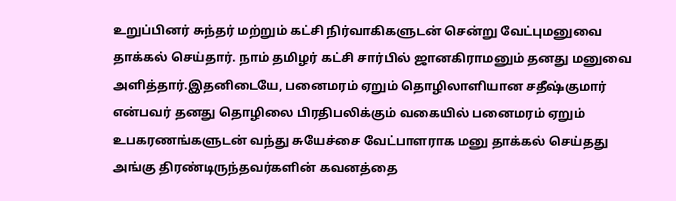உறுப்பினர் சுந்தர் மற்றும் கட்சி நிர்வாகிகளுடன் சென்று வேட்புமனுவை தாக்கல் செய்தார். நாம் தமிழர் கட்சி சார்பில் ஜானகிராமனும் தனது மனுவை அளித்தார்.இதனிடையே, பனைமரம் ஏறும் தொழிலாளியான சதீஷ்குமார் என்பவர் தனது தொழிலை பிரதிபலிக்கும் வகையில் பனைமரம் ஏறும் உபகரணங்களுடன் வந்து சுயேச்சை வேட்பாளராக மனு தாக்கல் செய்தது அங்கு திரண்டிருந்தவர்களின் கவனத்தை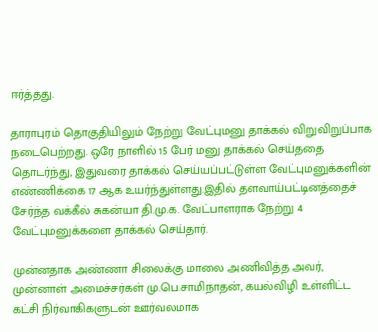ஈர்த்தது.

தாராபுரம் தொகுதியிலும் நேற்று வேட்புமனு தாக்கல் விறுவிறுப்பாக நடைபெற்றது. ஒரே நாளில் 15 பேர் மனு தாக்கல் செய்ததை தொடர்ந்து, இதுவரை தாக்கல் செய்யப்பட்டுள்ள வேட்புமனுக்களின் எண்ணிக்கை 17 ஆக உயர்ந்துள்ளது.இதில் தளவாய்பட்டினத்தைச் சேர்ந்த வக்கீல் சுகன்யா தி.மு.க. வேட்பாளராக நேற்று 4 வேட்புமனுக்களை தாக்கல் செய்தார்.

முன்னதாக அண்ணா சிலைக்கு மாலை அணிவித்த அவர், முன்னாள் அமைச்சர்கள் மு.பெ.சாமிநாதன், கயல்விழி உள்ளிட்ட கட்சி நிர்வாகிகளுடன் ஊர்வலமாக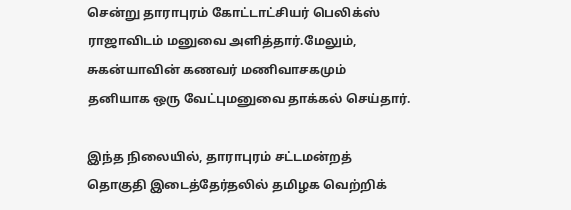சென்று தாராபுரம் கோட்டாட்சியர் பெலிக்ஸ் ராஜாவிடம் மனுவை அளித்தார்.மேலும், சுகன்யாவின் கணவர் மணிவாசகமும் தனியாக ஒரு வேட்புமனுவை தாக்கல் செய்தார்.

இந்த நிலையில், தாராபுரம் சட்டமன்றத் தொகுதி இடைத்தேர்தலில் தமிழக வெற்றிக்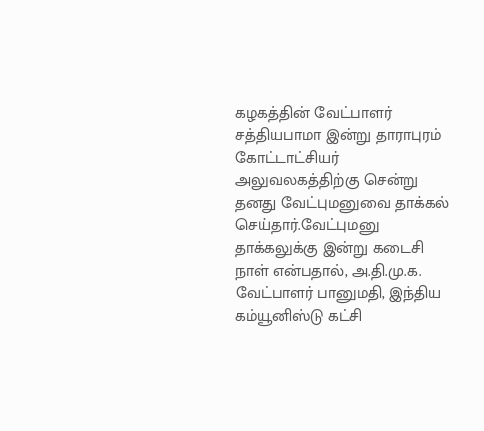கழகத்தின் வேட்பாளர் சத்தியபாமா இன்று தாராபுரம் கோட்டாட்சியர் அலுவலகத்திற்கு சென்று தனது வேட்புமனுவை தாக்கல் செய்தார்.வேட்புமனு தாக்கலுக்கு இன்று கடைசி நாள் என்பதால், அ.தி.மு.க. வேட்பாளர் பானுமதி, இந்திய கம்யூனிஸ்டு கட்சி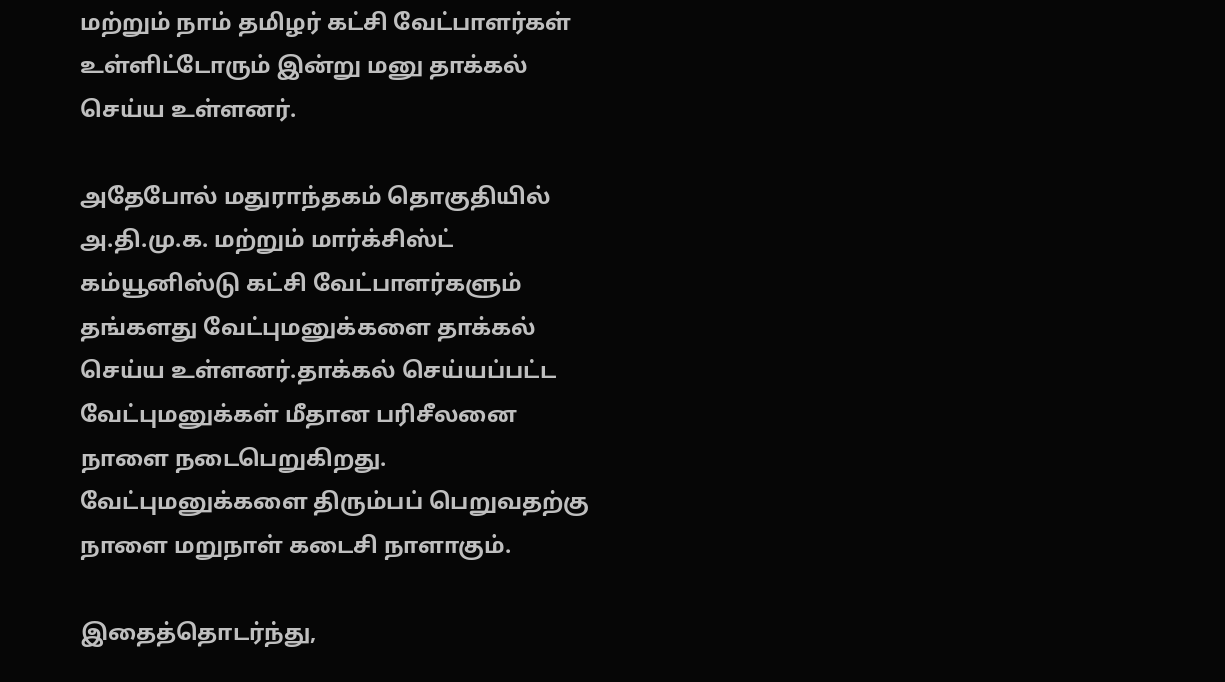மற்றும் நாம் தமிழர் கட்சி வேட்பாளர்கள் உள்ளிட்டோரும் இன்று மனு தாக்கல் செய்ய உள்ளனர்.

அதேபோல் மதுராந்தகம் தொகுதியில் அ.தி.மு.க. மற்றும் மார்க்சிஸ்ட் கம்யூனிஸ்டு கட்சி வேட்பாளர்களும் தங்களது வேட்புமனுக்களை தாக்கல் செய்ய உள்ளனர்.தாக்கல் செய்யப்பட்ட வேட்புமனுக்கள் மீதான பரிசீலனை நாளை நடைபெறுகிறது. வேட்புமனுக்களை திரும்பப் பெறுவதற்கு நாளை மறுநாள் கடைசி நாளாகும்.

இதைத்தொடர்ந்து,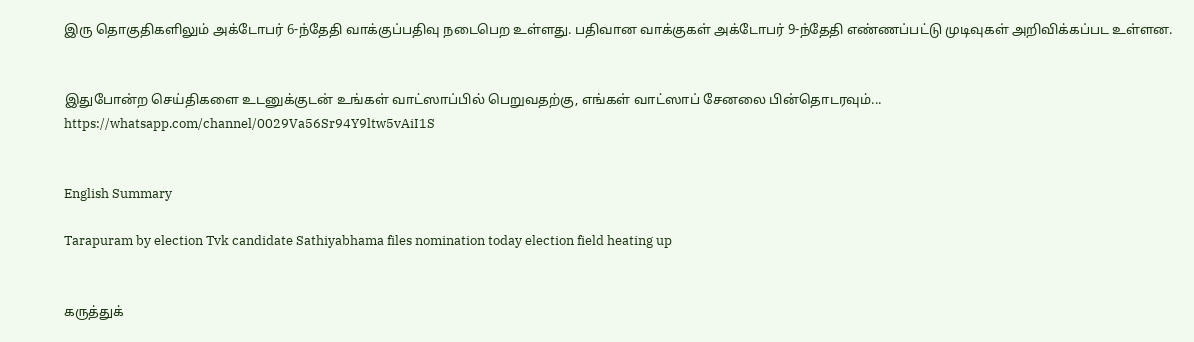இரு தொகுதிகளிலும் அக்டோபர் 6-ந்தேதி வாக்குப்பதிவு நடைபெற உள்ளது. பதிவான வாக்குகள் அக்டோபர் 9-ந்தேதி எண்ணப்பட்டு முடிவுகள் அறிவிக்கப்பட உள்ளன.


இதுபோன்ற செய்திகளை உடனுக்குடன் உங்கள் வாட்ஸாப்பில் பெறுவதற்கு, எங்கள் வாட்ஸாப் சேனலை பின்தொடரவும்... https://whatsapp.com/channel/0029Va56Sr94Y9ltw5vAiI1S


English Summary

Tarapuram by election Tvk candidate Sathiyabhama files nomination today election field heating up


கருத்துக்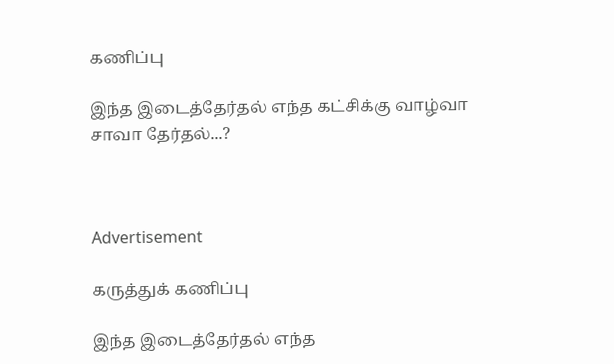கணிப்பு

இந்த இடைத்தேர்தல் எந்த கட்சிக்கு வாழ்வா சாவா தேர்தல்...?



Advertisement

கருத்துக் கணிப்பு

இந்த இடைத்தேர்தல் எந்த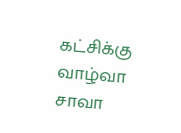கட்சிக்கு வாழ்வா சாவா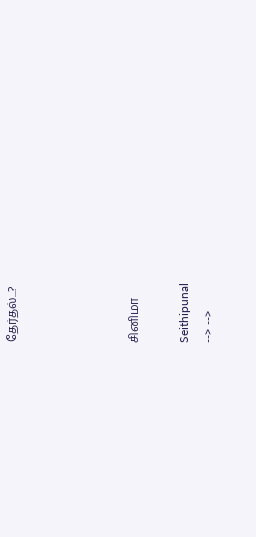தேர்தல்...?




சினிமா

Seithipunal
--> -->